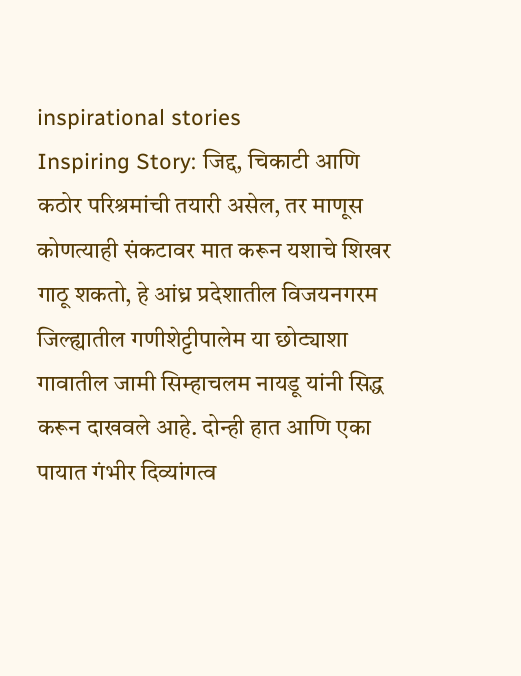inspirational stories
Inspiring Story: जिद्द, चिकाटी आणि कठोर परिश्रमांची तयारी असेल, तर माणूस कोणत्याही संकटावर मात करून यशाचे शिखर गाठू शकतो, हे आंध्र प्रदेशातील विजयनगरम जिल्ह्यातील गणीशेट्टीपालेम या छोट्याशा गावातील जामी सिम्हाचलम नायडू यांनी सिद्ध करून दाखवले आहे. दोन्ही हात आणि एका पायात गंभीर दिव्यांगत्व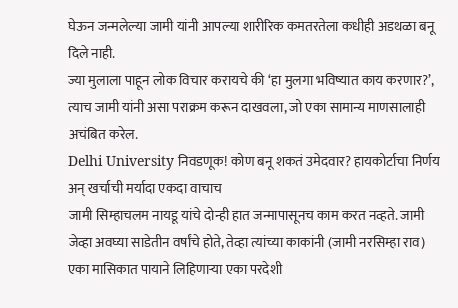घेऊन जन्मलेल्या जामी यांनी आपल्या शारीरिक कमतरतेला कधीही अडथळा बनू दिले नाही.
ज्या मुलाला पाहून लोक विचार करायचे की ‘हा मुलगा भविष्यात काय करणार?’, त्याच जामी यांनी असा पराक्रम करून दाखवला, जो एका सामान्य माणसालाही अचंबित करेल.
Delhi University निवडणूक! कोण बनू शकतं उमेदवार? हायकोर्टाचा निर्णय अन् खर्चाची मर्यादा एकदा वाचाच
जामी सिम्हाचलम नायडू यांचे दोन्ही हात जन्मापासूनच काम करत नव्हते. जामी जेव्हा अवघ्या साडेतीन वर्षांचे होते, तेव्हा त्यांच्या काकांनी (जामी नरसिम्हा राव) एका मासिकात पायाने लिहिणाऱ्या एका परदेशी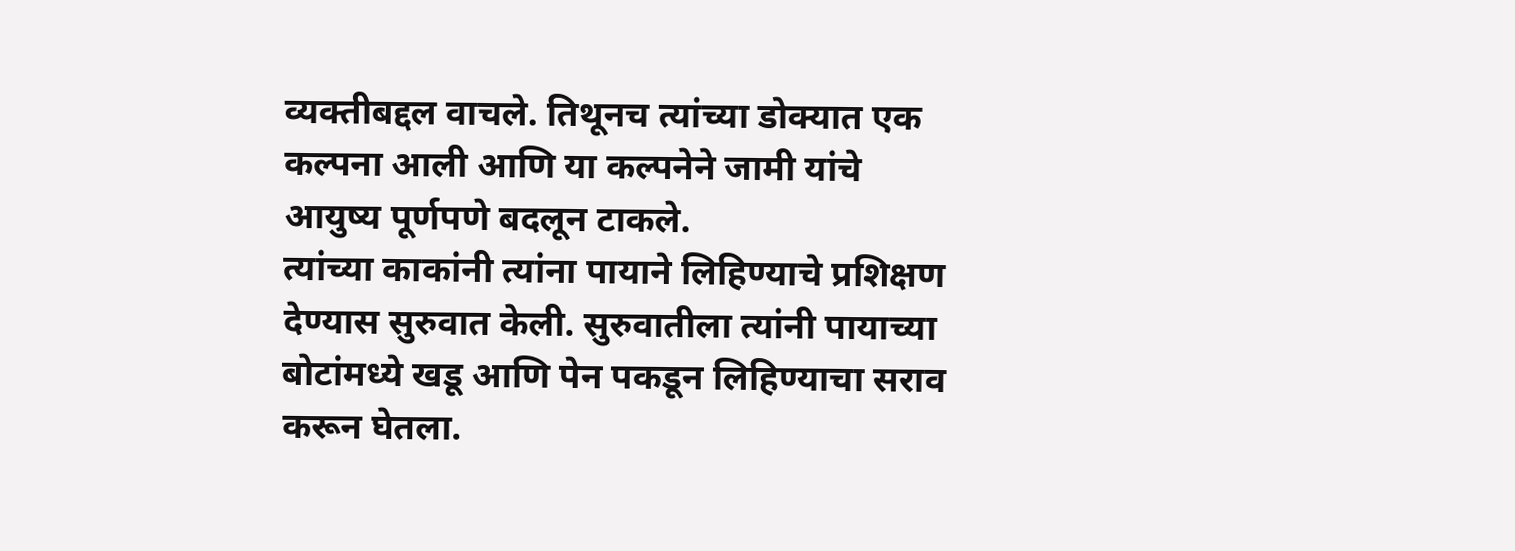व्यक्तीबद्दल वाचले. तिथूनच त्यांच्या डोक्यात एक कल्पना आली आणि या कल्पनेने जामी यांचे आयुष्य पूर्णपणे बदलून टाकले.
त्यांच्या काकांनी त्यांना पायाने लिहिण्याचे प्रशिक्षण देण्यास सुरुवात केली. सुरुवातीला त्यांनी पायाच्या बोटांमध्ये खडू आणि पेन पकडून लिहिण्याचा सराव करून घेतला.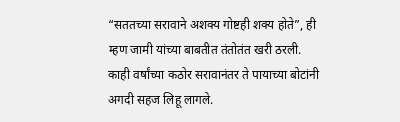“सततच्या सरावाने अशक्य गोष्टही शक्य होते”, ही म्हण जामी यांच्या बाबतीत तंतोतंत खरी ठरली. काही वर्षांच्या कठोर सरावानंतर ते पायाच्या बोटांनी अगदी सहज लिहू लागले.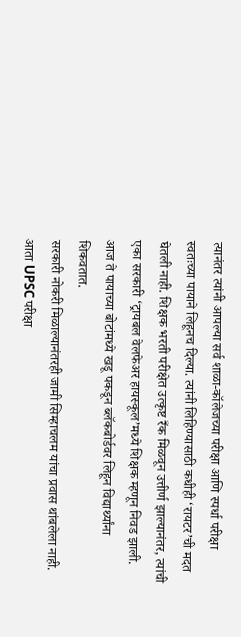त्यानंतर त्यांनी आपल्या सर्व शाळा-कॉलेजच्या परीक्षा आणि स्पर्धा परीक्षा स्वतःच्या पायाने लिहूनच दिल्या. त्यांनी लिहिण्यासाठी कधीही ‘रायटर’ची मदत घेतली नाही. शिक्षक भरती परीक्षेत उत्कृष्ट रँक मिळवून उत्तीर्ण झाल्यानंतर, त्यांची एका सरकारी ‘ट्रायबल वेलफेअर हायस्कूल’मध्ये शिक्षक म्हणून निवड झाली. आज ते पायाच्या बोटांमध्ये खडू पकडून ब्लॅकबोर्डवर लिहून विद्यार्थ्यांना शिकवतात.
सरकारी नोकरी मिळाल्यानंतरही जामी सिम्हाचलम यांचा प्रवास थांबलेला नाही. आता UPSC परीक्षा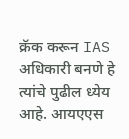क्रॅक करून IAS अधिकारी बनणे हे त्यांचे पुढील ध्येय आहे. आयएएस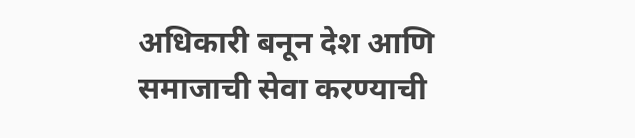अधिकारी बनून देश आणि समाजाची सेवा करण्याची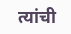त्यांची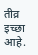तीव्र इच्छा आहे.